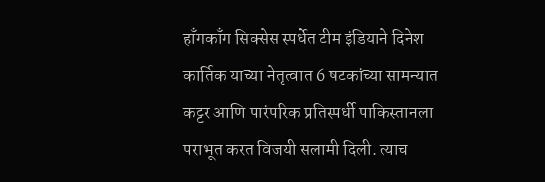हाँगकाँग सिक्सेस स्पर्धेत टीम इंडियाने दिनेश कार्तिक याच्या नेतृत्वात 6 षटकांच्या सामन्यात कट्टर आणि पारंपरिक प्रतिस्पर्धी पाकिस्तानला पराभूत करत विजयी सलामी दिली. त्याच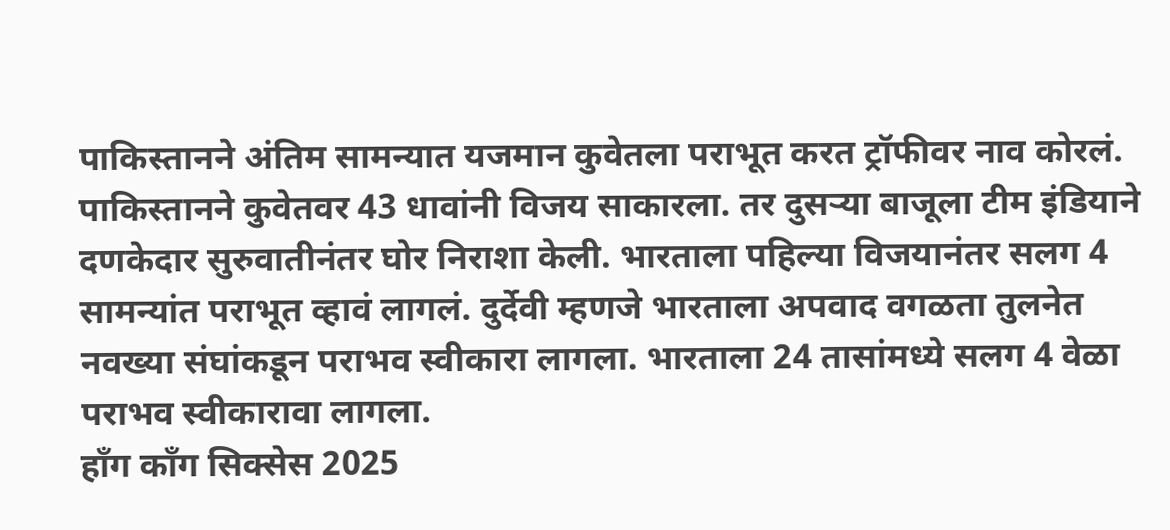पाकिस्तानने अंतिम सामन्यात यजमान कुवेतला पराभूत करत ट्रॉफीवर नाव कोरलं. पाकिस्तानने कुवेतवर 43 धावांनी विजय साकारला. तर दुसऱ्या बाजूला टीम इंडियाने दणकेदार सुरुवातीनंतर घोर निराशा केली. भारताला पहिल्या विजयानंतर सलग 4 सामन्यांत पराभूत व्हावं लागलं. दुर्देवी म्हणजे भारताला अपवाद वगळता तुलनेत नवख्या संघांकडून पराभव स्वीकारा लागला. भारताला 24 तासांमध्ये सलग 4 वेळा पराभव स्वीकारावा लागला.
हाँग काँग सिक्सेस 2025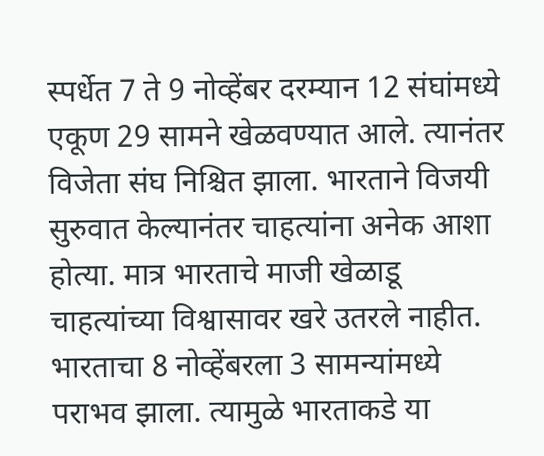स्पर्धेत 7 ते 9 नोव्हेंबर दरम्यान 12 संघांमध्ये एकूण 29 सामने खेळवण्यात आले. त्यानंतर विजेता संघ निश्चित झाला. भारताने विजयी सुरुवात केल्यानंतर चाहत्यांना अनेक आशा होत्या. मात्र भारताचे माजी खेळाडू चाहत्यांच्या विश्वासावर खरे उतरले नाहीत. भारताचा 8 नोव्हेंबरला 3 सामन्यांमध्ये पराभव झाला. त्यामुळे भारताकडे या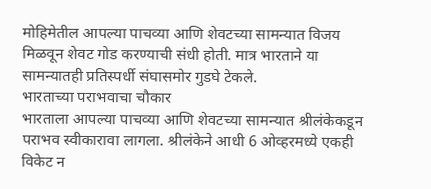मोहिमेतील आपल्या पाचव्या आणि शेवटच्या सामन्यात विजय मिळवून शेवट गोड करण्याची संधी होती. मात्र भारताने या सामन्यातही प्रतिस्पर्धी संघासमोर गुडघे टेकले.
भारताच्या पराभवाचा चौकार
भारताला आपल्या पाचव्या आणि शेवटच्या सामन्यात श्रीलंकेकडून पराभव स्वीकारावा लागला. श्रीलंकेने आधी 6 ओव्हरमध्ये एकही विकेट न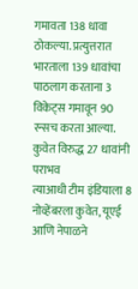गमावता 138 धावा ठोकल्या. प्रत्युत्तरात भारताला 139 धावांचा पाठलाग करताना 3 विकेट्स गमावून 90 रन्सच करता आल्या.
कुवेत विरुद्ध 27 धावांनी पराभव
त्याआधी टीम इंडियाला 8 नोव्हेंबरला कुवेत, यूएई आणि नेपाळने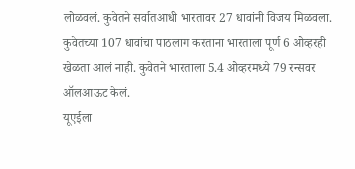लोळवलं. कुवेतने सर्वातआधी भारतावर 27 धावांनी विजय मिळवला. कुवेतच्या 107 धावांचा पाठलाग करताना भारताला पूर्ण 6 ओव्हरही खेळता आलं नाही. कुवेतने भारताला 5.4 ओव्हरमध्ये 79 रन्सवर ऑलआऊट केलं.
यूएईला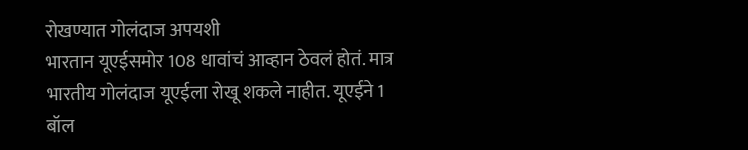रोखण्यात गोलंदाज अपयशी
भारतान यूएईसमोर 108 धावांचं आव्हान ठेवलं होतं. मात्र भारतीय गोलंदाज यूएईला रोखू शकले नाहीत. यूएईने 1 बॉल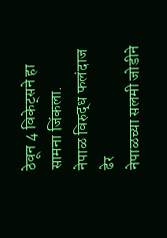ठेवून 4 विकेट्सने हा सामना जिंकला.
नेपाळ विरुद्ध फलंदाज ढेर
नेपाळच्या सलमी जोडीने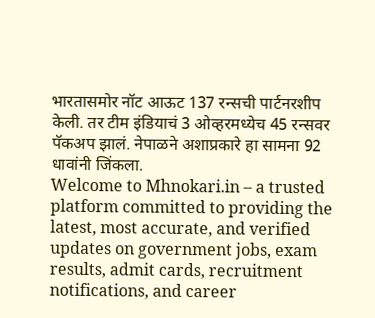भारतासमोर नॉट आऊट 137 रन्सची पार्टनरशीप केली. तर टीम इंडियाचं 3 ओव्हरमध्येच 45 रन्सवर पॅकअप झालं. नेपाळने अशाप्रकारे हा सामना 92 धावांनी जिंकला.
Welcome to Mhnokari.in – a trusted platform committed to providing the latest, most accurate, and verified updates on government jobs, exam results, admit cards, recruitment notifications, and career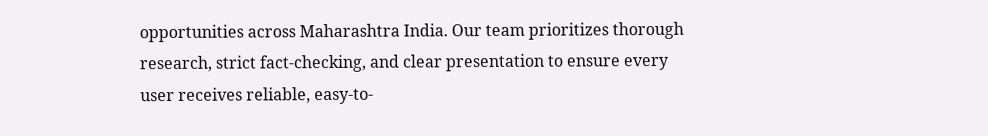opportunities across Maharashtra India. Our team prioritizes thorough research, strict fact-checking, and clear presentation to ensure every user receives reliable, easy-to-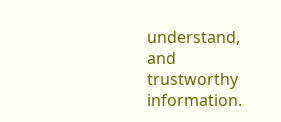understand, and trustworthy information.